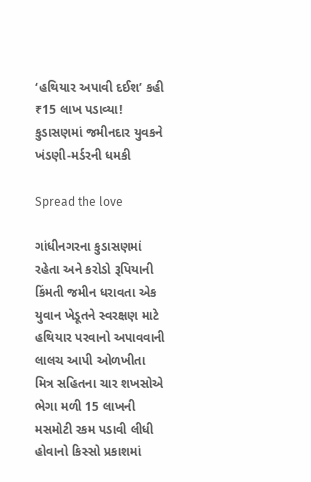‘હથિયાર અપાવી દઈશ’ કહી ₹15 લાખ પડાવ્યા! કુડાસણમાં જમીનદાર યુવકને ખંડણી-મર્ડરની ધમકી

Spread the love

ગાંધીનગરના કુડાસણમાં રહેતા અને કરોડો રૂપિયાની કિંમતી જમીન ધરાવતા એક યુવાન ખેડૂતને સ્વરક્ષણ માટે હથિયાર પરવાનો અપાવવાની લાલચ આપી ઓળખીતા મિત્ર સહિતના ચાર શખસોએ ભેગા મળી 15 લાખની મસમોટી રકમ પડાવી લીધી હોવાનો કિસ્સો પ્રકાશમાં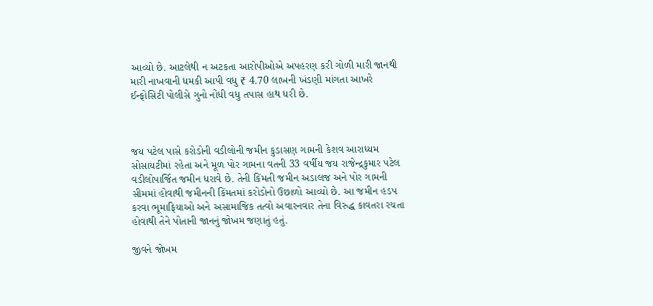આવ્યો છે. આટલેથી ન અટકતા આરોપીઓએ અપહરણ કરી ગોળી મારી જાનથી મારી નાખવાની ધમકી આપી વધુ ₹ 4.70 લાખની ખંડણી માંગતા આખરે ઈન્ફોસિટી પોલીસે ગુનો નોંધી વધુ તપાસ હાથ ધરી છે.



જય પટેલ પાસે કરોડોની વડીલોની જમીન કુડાસણ ગામની કેશવ આરાધ્યમ સોસાયટીમાં રહેતા અને મૂળ પોર ગામના વતની 33 વર્ષીય જય રાજેન્દ્રકુમાર પટેલ વડીલોપાર્જિત જમીન ધરાવે છે. તેની કિંમતી જમીન અડાલજ અને પોર ગામની સીમમાં હોવાથી જમીનની કિંમતમાં કરોડોનો ઉછાળો આવ્યો છે. આ જમીન હડપ કરવા ભૂમાફિયાઓ અને અસામાજિક તત્વો અવારનવાર તેના વિરુદ્ધ કાવતરા રચતા હોવાથી તેને પોતાની જાનનું જોખમ જણાતું હતું.

જીવને જોખમ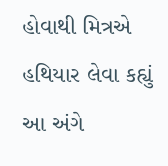હોવાથી મિત્રએ હથિયાર લેવા કહ્યું આ અંગે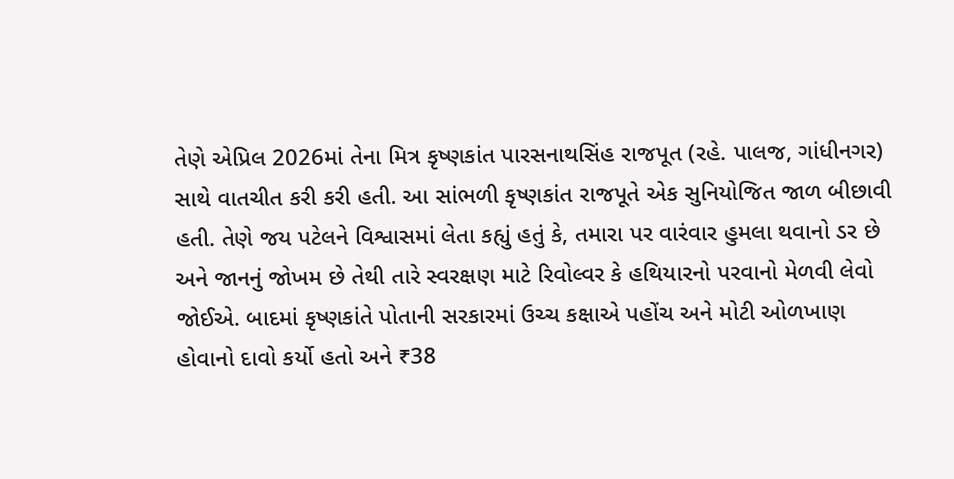તેણે એપ્રિલ 2026માં તેના મિત્ર કૃષ્ણકાંત પારસનાથસિંહ રાજપૂત (રહે. પાલજ, ગાંધીનગર) સાથે વાતચીત કરી કરી હતી. આ સાંભળી કૃષ્ણકાંત રાજપૂતે એક સુનિયોજિત જાળ બીછાવી હતી. તેણે જય પટેલને વિશ્વાસમાં લેતા કહ્યું હતું કે, તમારા પર વારંવાર હુમલા થવાનો ડર છે અને જાનનું જોખમ છે તેથી તારે સ્વરક્ષણ માટે રિવોલ્વર કે હથિયારનો પરવાનો મેળવી લેવો જોઈએ. બાદમાં કૃષ્ણકાંતે પોતાની સરકારમાં ઉચ્ચ કક્ષાએ પહોંચ અને મોટી ઓળખાણ હોવાનો દાવો કર્યો હતો અને ₹38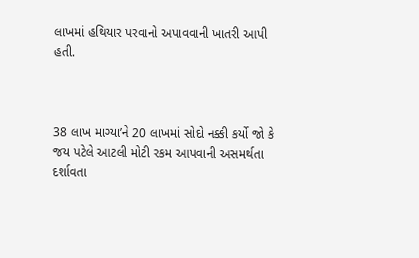લાખમાં હથિયાર પરવાનો અપાવવાની ખાતરી આપી હતી.



38 લાખ માગ્યા’ને 20 લાખમાં સોદો નક્કી કર્યો જો કે જય પટેલે આટલી મોટી રકમ આપવાની અસમર્થતા દર્શાવતા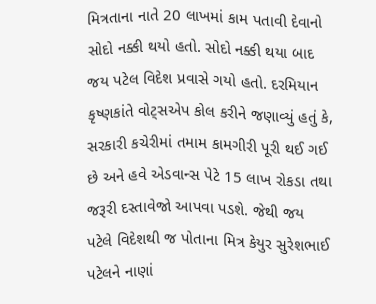મિત્રતાના નાતે 20 લાખમાં કામ પતાવી દેવાનો સોદો નક્કી થયો હતો. સોદો નક્કી થયા બાદ જય પટેલ વિદેશ પ્રવાસે ગયો હતો. દરમિયાન કૃષ્ણકાંતે વોટ્સએપ કોલ કરીને જણાવ્યું હતું કે, સરકારી કચેરીમાં તમામ કામગીરી પૂરી થઈ ગઈ છે અને હવે એડવાન્સ પેટે 15 લાખ રોકડા તથા જરૂરી દસ્તાવેજો આપવા પડશે. જેથી જય પટેલે વિદેશથી જ પોતાના મિત્ર કેયુર સુરેશભાઈ પટેલને નાણાં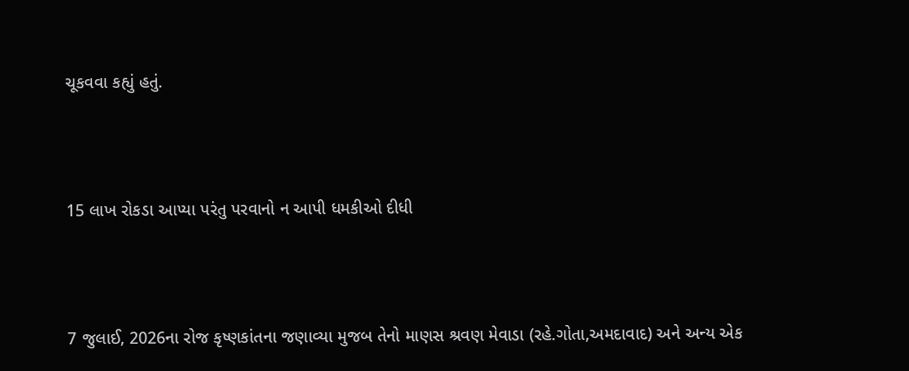ચૂકવવા કહ્યું હતું.



15 લાખ રોકડા આપ્યા પરંતુ પરવાનો ન આપી ધમકીઓ દીધી



7 જુલાઈ, 2026ના રોજ કૃષ્ણકાંતના જણાવ્યા મુજબ તેનો માણસ શ્રવણ મેવાડા (રહે.ગોતા,અમદાવાદ) અને અન્ય એક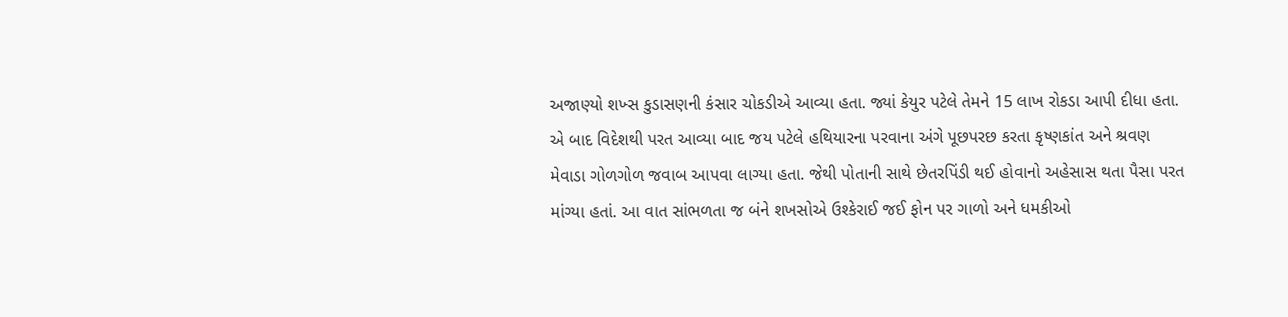અજાણ્યો શખ્સ કુડાસણની કંસાર ચોકડીએ આવ્યા હતા. જ્યાં કેયુર પટેલે તેમને 15 લાખ રોકડા આપી દીધા હતા. એ બાદ વિદેશથી પરત આવ્યા બાદ જય પટેલે હથિયારના પરવાના અંગે પૂછપરછ કરતા કૃષ્ણકાંત અને શ્રવણ મેવાડા ગોળગોળ જવાબ આપવા લાગ્યા હતા. જેથી પોતાની સાથે છેતરપિંડી થઈ હોવાનો અહેસાસ થતા પૈસા પરત માંગ્યા હતાં. આ વાત સાંભળતા જ બંને શખસોએ ઉશ્કેરાઈ જઈ ફોન પર ગાળો અને ધમકીઓ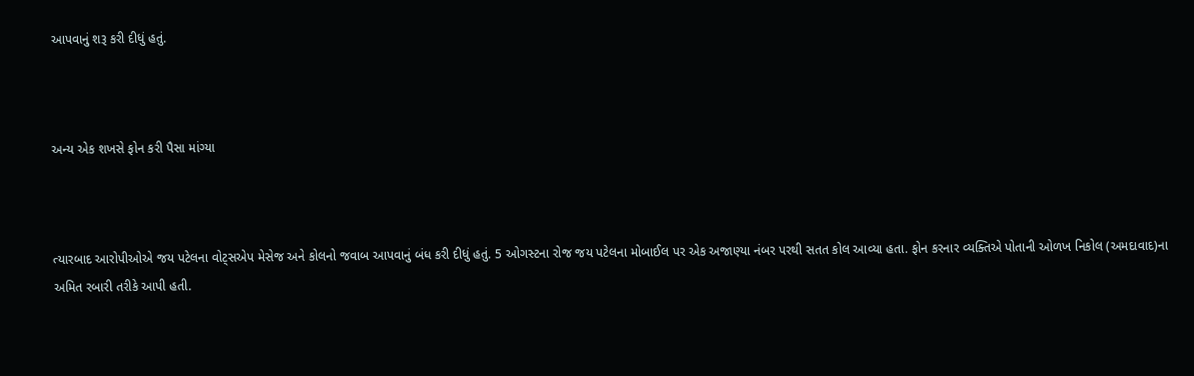આપવાનું શરૂ કરી દીધું હતું.



અન્ય એક શખસે ફોન કરી પૈસા માંગ્યા



ત્યારબાદ આરોપીઓએ જય પટેલના વોટ્સએપ મેસેજ અને કોલનો જવાબ આપવાનું બંધ કરી દીધું હતું. 5 ઓગસ્ટના રોજ જય પટેલના મોબાઈલ પર એક અજાણ્યા નંબર પરથી સતત કોલ આવ્યા હતા. ફોન કરનાર વ્યક્તિએ પોતાની ઓળખ નિકોલ (અમદાવાદ)ના અમિત રબારી તરીકે આપી હતી.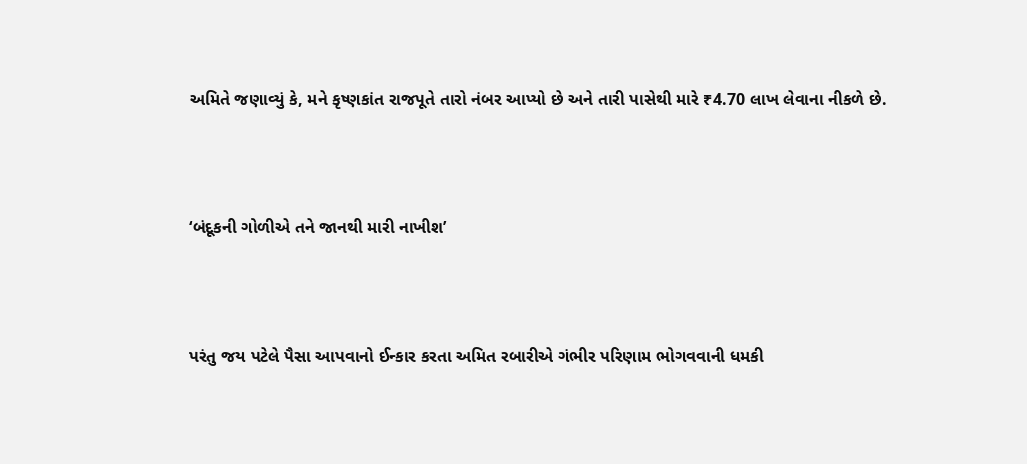અમિતે જણાવ્યું કે, મને કૃષ્ણકાંત રાજપૂતે તારો નંબર આપ્યો છે અને તારી પાસેથી મારે ₹4.70 લાખ લેવાના નીકળે છે.



‘બંદૂકની ગોળીએ તને જાનથી મારી નાખીશ’



પરંતુ જય પટેલે પૈસા આપવાનો ઈન્કાર કરતા અમિત રબારીએ ગંભીર પરિણામ ભોગવવાની ધમકી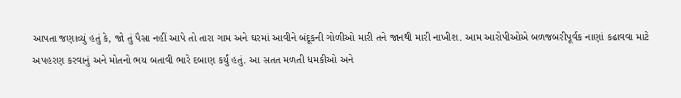આપતા જણાવ્યું હતું કે, જો તું પૈસા નહીં આપે તો તારા ગામ અને ઘરમાં આવીને બંદૂકની ગોળીઓ મારી તને જાનથી મારી નાખીશ. આમ આરોપીઓએ બળજબરીપૂર્વક નાણાં કઢાવવા માટે અપહરણ કરવાનું અને મોતનો ભય બતાવી ભારે દબાણ કર્યું હતું. આ સતત મળતી ધમકીઓ અને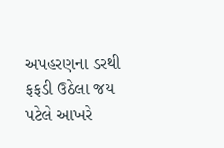અપહરણના ડરથી ફફડી ઉઠેલા જય પટેલે આખરે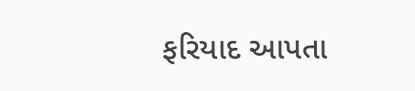ફરિયાદ આપતા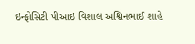ઇન્ફોસિટી પીઆઇ વિશાલ અશ્વિનભાઈ શાહે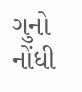ગુનો નોંધી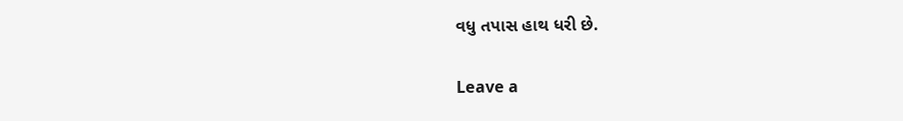વધુ તપાસ હાથ ધરી છે.

Leave a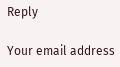Reply

Your email address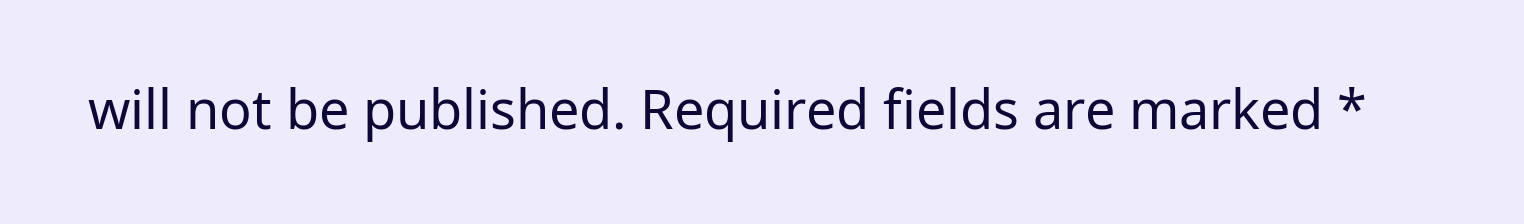will not be published. Required fields are marked *